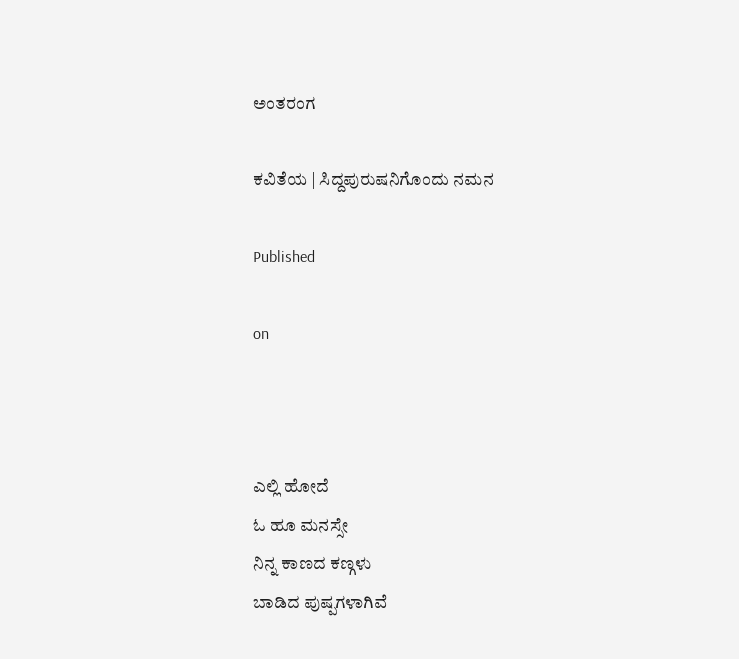ಅಂತರಂಗ

ಕವಿತೆಯ | ಸಿದ್ದಪುರುಷನಿಗೊಂದು ನಮನ

Published

on



ಎಲ್ಲಿ ಹೋದೆ
ಓ ಹೂ ಮನಸ್ಸೇ
ನಿನ್ನ ಕಾಣದ ಕಣ್ಗಳು
ಬಾಡಿದ ಪುಷ್ಪಗಳಾಗಿವೆ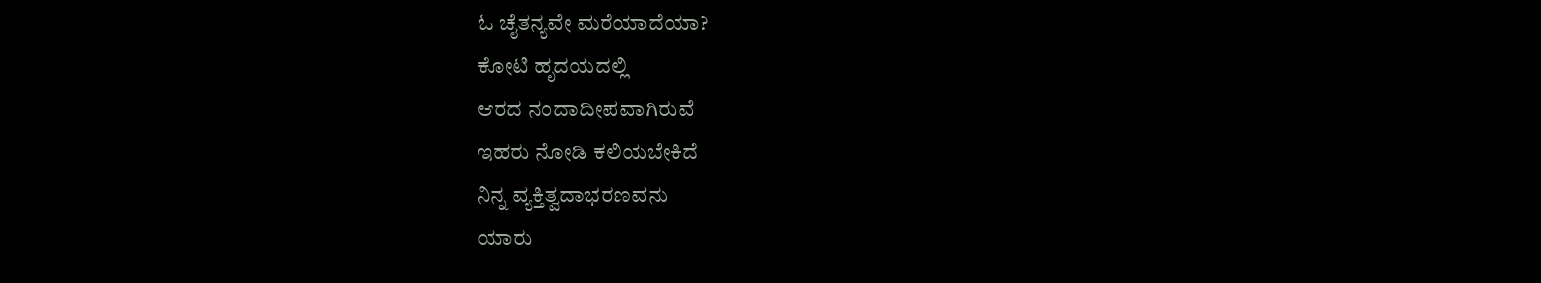ಓ ಚೈತನ್ಯವೇ ಮರೆಯಾದೆಯಾ?
ಕೋಟಿ ಹೃದಯದಲ್ಲಿ
ಆರದ ನಂದಾದೀಪವಾಗಿರುವೆ
ಇಹರು ನೋಡಿ ಕಲಿಯಬೇಕಿದೆ
ನಿನ್ನ ವ್ಯಕ್ತಿತ್ವದಾಭರಣವನು
ಯಾರು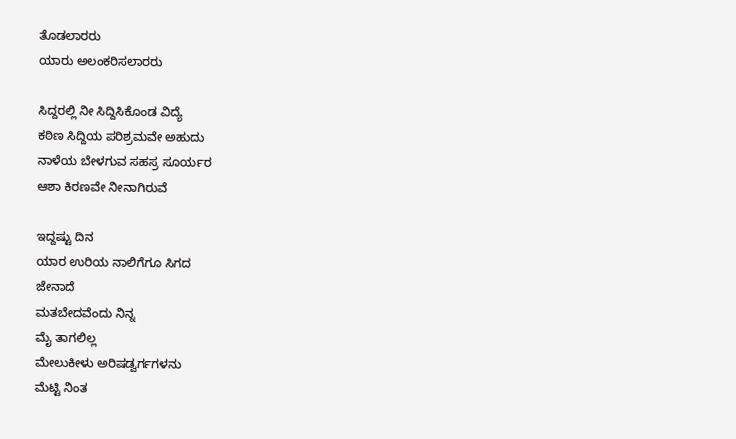ತೊಡಲಾರರು
ಯಾರು ಅಲಂಕರಿಸಲಾರರು

ಸಿದ್ದರಲ್ಲಿ ನೀ ಸಿದ್ದಿಸಿಕೊಂಡ ವಿದ್ಯೆ
ಕಠಿಣ ಸಿದ್ದಿಯ ಪರಿಶ್ರಮವೇ ಅಹುದು
ನಾಳೆಯ ಬೇಳಗುವ ಸಹಸ್ರ ಸೂರ್ಯರ
ಆಶಾ ಕಿರಣವೇ ನೀನಾಗಿರುವೆ

ಇದ್ದಷ್ಟು ದಿನ
ಯಾರ ಉರಿಯ ನಾಲಿಗೆಗೂ ಸಿಗದ
ಜೇನಾದೆ
ಮತಬೇದವೆಂದು ನಿನ್ನ
ಮೈ ತಾಗಲಿಲ್ಲ
ಮೇಲುಕೀಳು ಅರಿಷಡ್ವರ್ಗಗಳನು
ಮೆಟ್ಟಿ ನಿಂತ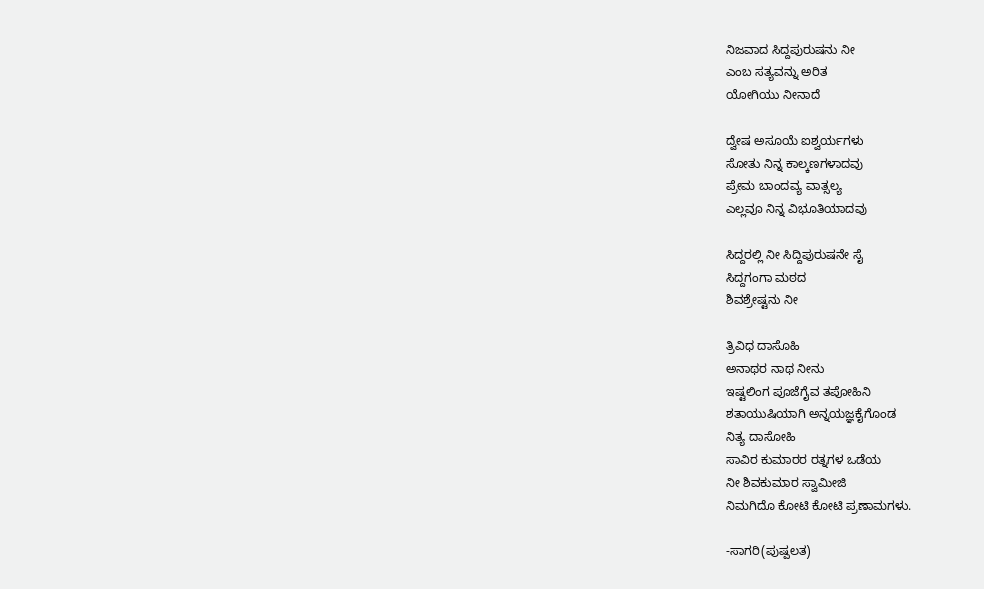ನಿಜವಾದ ಸಿದ್ದಪುರುಷನು ನೀ
ಎಂಬ ಸತ್ಯವನ್ನು ಅರಿತ
ಯೋಗಿಯು ನೀನಾದೆ

ದ್ವೇಷ ಅಸೂಯೆ ಐಶ್ವರ್ಯಗಳು
ಸೋತು ನಿನ್ನ ಕಾಲ್ಕಣಗಳಾದವು
ಪ್ರೇಮ ಬಾಂದವ್ಯ ವಾತ್ಸಲ್ಯ
ಎಲ್ಲವೂ ನಿನ್ನ ವಿಭೂತಿಯಾದವು

ಸಿದ್ದರಲ್ಲಿ ನೀ ಸಿದ್ದಿಪುರುಷನೇ ಸೈ
ಸಿದ್ದಗಂಗಾ ಮಠದ
ಶಿವಶ್ರೇಷ್ಟನು ನೀ

ತ್ರಿವಿಧ ದಾಸೊಹಿ
ಅನಾಥರ ನಾಥ ನೀನು
ಇಷ್ಟಲಿಂಗ ಪೂಜೆಗೈವ ತಪೋಹಿನಿ
ಶತಾಯುಷಿಯಾಗಿ ಅನ್ನಯಜ್ಞಕೈಗೊಂಡ
ನಿತ್ಯ ದಾಸೋಹಿ
ಸಾವಿರ ಕುಮಾರರ ರತ್ನಗಳ ಒಡೆಯ
ನೀ ಶಿವಕುಮಾರ ಸ್ವಾಮೀಜಿ
ನಿಮಗಿದೊ ಕೋಟಿ ಕೋಟಿ ಪ್ರಣಾಮಗಳು.

-ಸಾಗರಿ(ಪುಷ್ಪಲತ)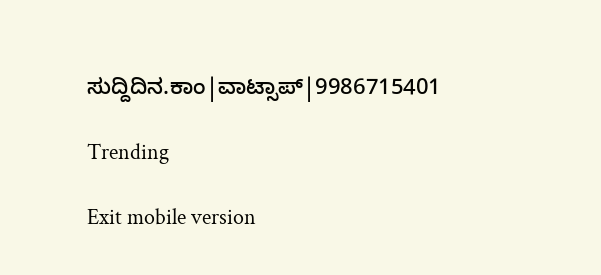ಸುದ್ದಿದಿನ.ಕಾಂ|ವಾಟ್ಸಾಪ್|9986715401

Trending

Exit mobile version